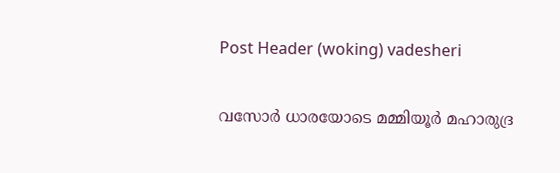Post Header (woking) vadesheri

വസോർ ധാരയോടെ മമ്മിയൂർ മഹാരുദ്ര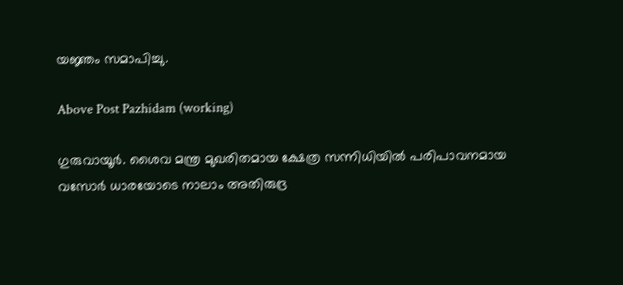യജ്ഞം സമാപിച്ചു.

Above Post Pazhidam (working)

ഗുരുവായൂർ. ശൈവ മന്ത്ര മുഖരിതമായ ക്ഷേത്ര സന്നിധിയിൽ പരിപാവനമായ വസോർ ധാരയോടെ നാലാം അതിരുദ്ര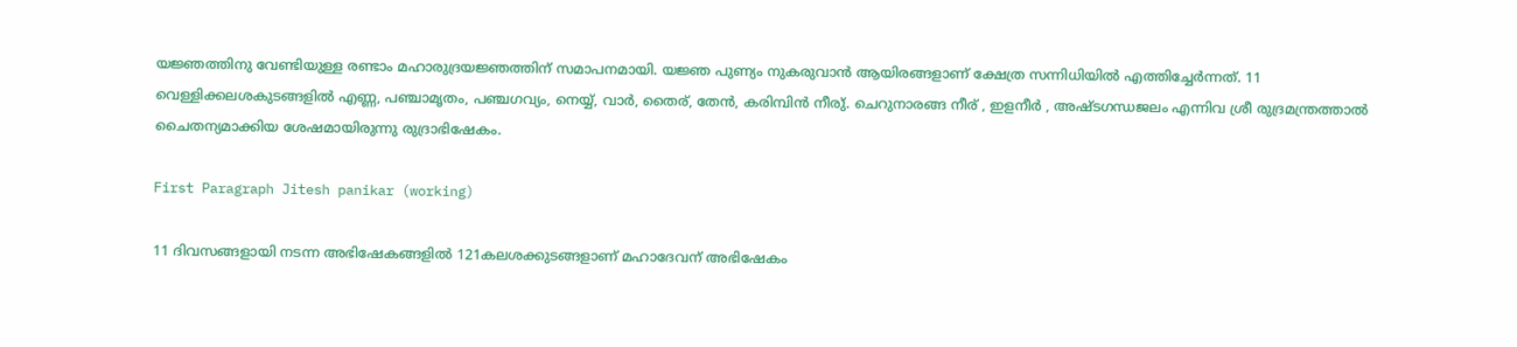യജ്ഞത്തിനു വേണ്ടിയുള്ള രണ്ടാം മഹാരുദ്രയജ്ഞത്തിന് സമാപനമായി. യജ്ഞ പുണ്യം നുകരുവാൻ ആയിരങ്ങളാണ് ക്ഷേത്ര സന്നിധിയിൽ എത്തിച്ചേർന്നത്. 11 വെള്ളിക്കലശകുടങ്ങളിൽ എണ്ണ, പഞ്ചാമൃതം, പഞ്ചഗവ്യം, നെയ്യ്, വാർ, തൈര്, തേൻ, കരിമ്പിൻ നീരു്. ചെറുനാരങ്ങ നീര് , ഇളനീർ , അഷ്ടഗന്ധജലം എന്നിവ ശ്രീ രുദ്രമന്ത്രത്താൽ ചൈതന്യമാക്കിയ ശേഷമായിരുന്നു രുദ്രാഭിഷേകം.

First Paragraph Jitesh panikar (working)

11 ദിവസങ്ങളായി നടന്ന അഭിഷേകങ്ങളിൽ 121കലശക്കുടങ്ങളാണ് മഹാദേവന് അഭിഷേകം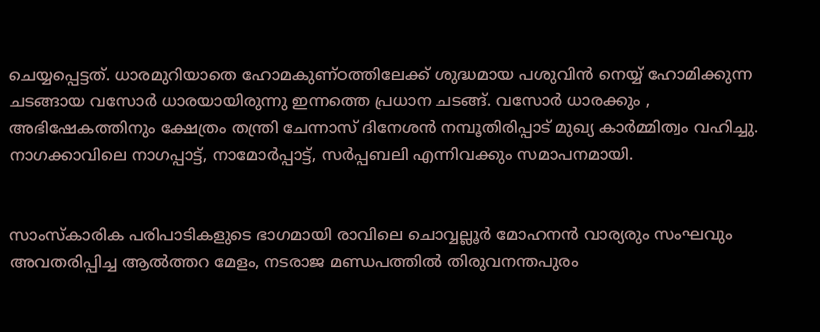ചെയ്യപ്പെട്ടത്. ധാരമുറിയാതെ ഹോമകുണ്ഠത്തിലേക്ക് ശുദ്ധമായ പശുവിൻ നെയ്യ് ഹോമിക്കുന്ന ചടങ്ങായ വസോർ ധാരയായിരുന്നു ഇന്നത്തെ പ്രധാന ചടങ്ങ്. വസോർ ധാരക്കും , അഭിഷേകത്തിനും ക്ഷേത്രം തന്ത്രി ചേന്നാസ് ദിനേശൻ നമ്പൂതിരിപ്പാട് മുഖ്യ കാർമ്മിത്വം വഹിച്ചു. നാഗക്കാവിലെ നാഗപ്പാട്ട്, നാമോർപ്പാട്ട്, സർപ്പബലി എന്നിവക്കും സമാപനമായി.


സാംസ്കാരിക പരിപാടികളുടെ ഭാഗമായി രാവിലെ ചൊവ്വല്ലൂർ മോഹനൻ വാര്യരും സംഘവും അവതരിപ്പിച്ച ആൽത്തറ മേളം, നടരാജ മണ്ഡപത്തിൽ തിരുവനന്തപുരം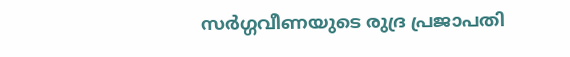സർഗ്ഗവീണയുടെ രുദ്ര പ്രജാപതി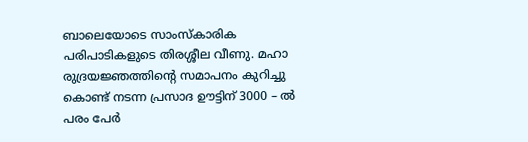ബാലെയോടെ സാംസ്കാരിക പരിപാടികളുടെ തിരശ്ശീല വീണു. മഹാ രുദ്രയജ്ഞത്തിന്റെ സമാപനം കുറിച്ചു കൊണ്ട് നടന്ന പ്രസാദ ഊട്ടിന് 3000 – ൽ പരം പേർ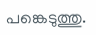പങ്കെടുത്തു.